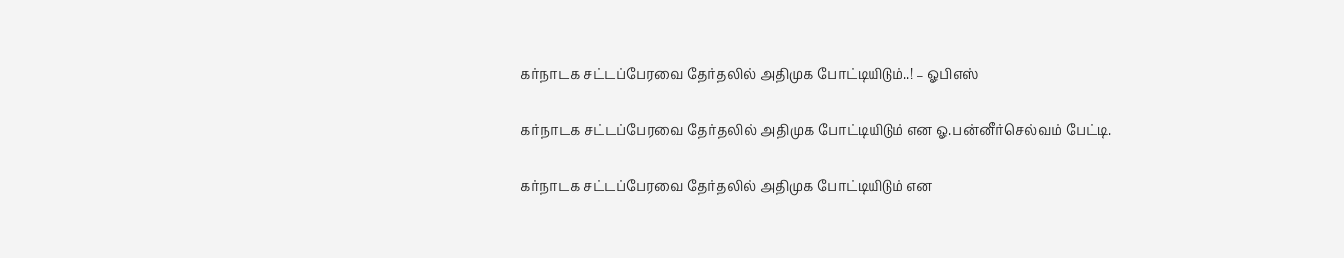கர்நாடக சட்டப்பேரவை தேர்தலில் அதிமுக போட்டியிடும்..! – ஓபிஎஸ்

கர்நாடக சட்டப்பேரவை தேர்தலில் அதிமுக போட்டியிடும் என ஓ.பன்னீர்செல்வம் பேட்டி.

கர்நாடக சட்டப்பேரவை தேர்தலில் அதிமுக போட்டியிடும் என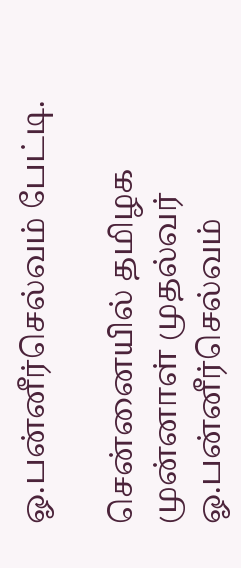ஓ.பன்னீர்செல்வம் பேட்டி.

சென்னையில் தமிழக முன்னாள் முதல்வர் ஓ.பன்னீர்செல்வம்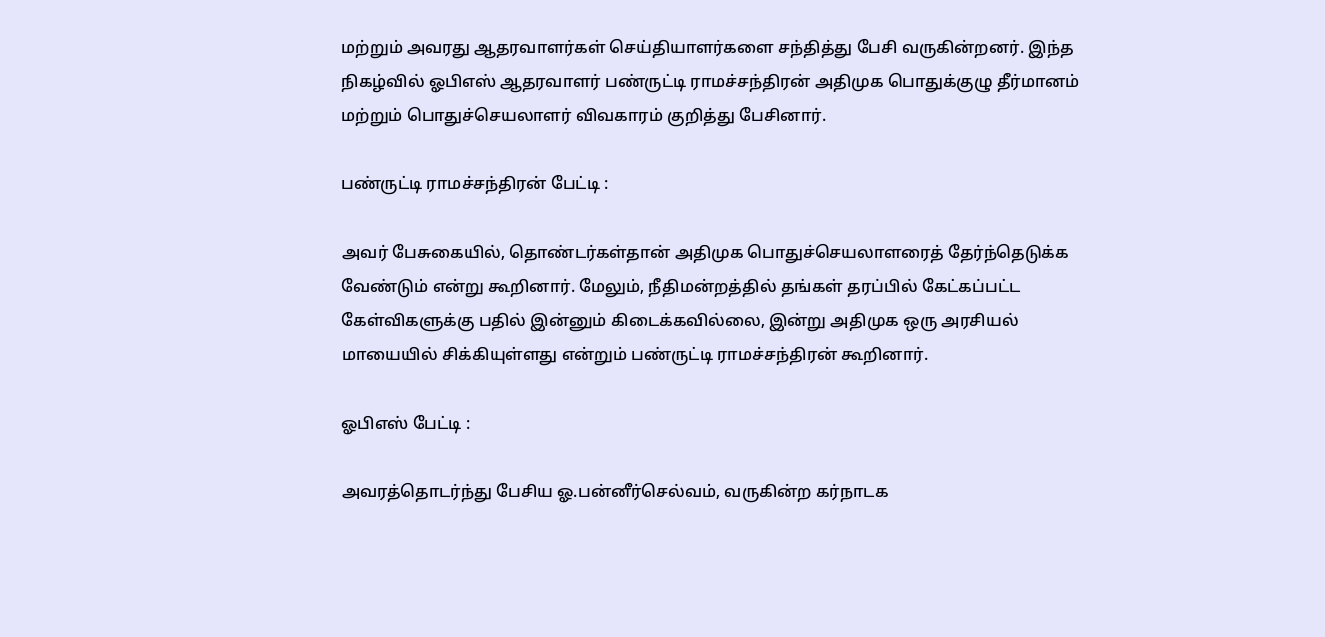மற்றும் அவரது ஆதரவாளர்கள் செய்தியாளர்களை சந்தித்து பேசி வருகின்றனர். இந்த நிகழ்வில் ஓபிஎஸ் ஆதரவாளர் பண்ருட்டி ராமச்சந்திரன் அதிமுக பொதுக்குழு தீர்மானம் மற்றும் பொதுச்செயலாளர் விவகாரம் குறித்து பேசினார்.

பண்ருட்டி ராமச்சந்திரன் பேட்டி :

அவர் பேசுகையில், தொண்டர்கள்தான் அதிமுக பொதுச்செயலாளரைத் தேர்ந்தெடுக்க வேண்டும் என்று கூறினார். மேலும், நீதிமன்றத்தில் தங்கள் தரப்பில் கேட்கப்பட்ட கேள்விகளுக்கு பதில் இன்னும் கிடைக்கவில்லை, இன்று அதிமுக ஒரு அரசியல் மாயையில் சிக்கியுள்ளது என்றும் பண்ருட்டி ராமச்சந்திரன் கூறினார்.

ஓபிஎஸ் பேட்டி :

அவரத்தொடர்ந்து பேசிய ஓ.பன்னீர்செல்வம், வருகின்ற கர்நாடக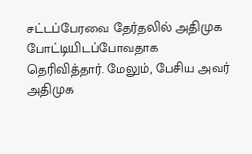சட்டப்பேரவை தேர்தலில் அதிமுக போட்டியிடப்போவதாக தெரிவித்தார். மேலும், பேசிய அவர்  அதிமுக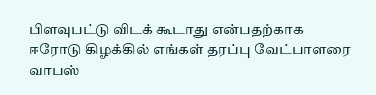பிளவுபட்டு விடக் கூடாது என்பதற்காக ஈரோடு கிழக்கில் எங்கள் தரப்பு வேட்பாளரை வாபஸ்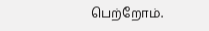பெற்றோம்.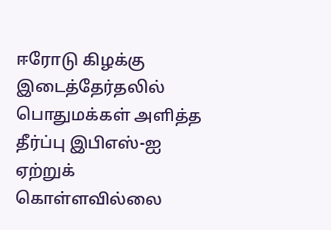ஈரோடு கிழக்கு இடைத்தேர்தலில் பொதுமக்கள் அளித்த தீர்ப்பு இபிஎஸ்-ஐ ஏற்றுக் கொள்ளவில்லை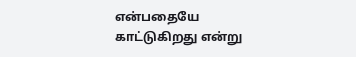என்பதையே காட்டுகிறது என்று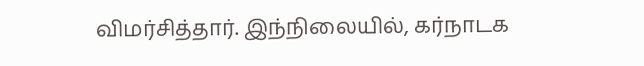விமர்சித்தார். இந்நிலையில், கர்நாடக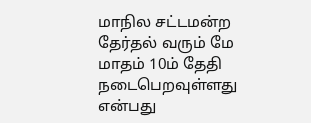மாநில சட்டமன்ற தேர்தல் வரும் மே மாதம் 10ம் தேதி நடைபெறவுள்ளது என்பது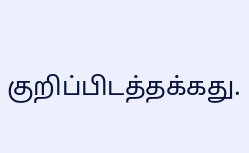குறிப்பிடத்தக்கது.